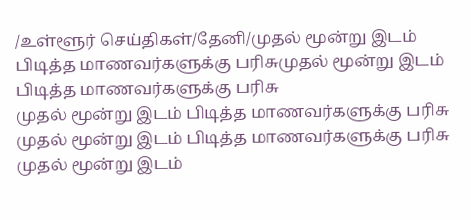/உள்ளூர் செய்திகள்/தேனி/முதல் மூன்று இடம் பிடித்த மாணவர்களுக்கு பரிசுமுதல் மூன்று இடம் பிடித்த மாணவர்களுக்கு பரிசு
முதல் மூன்று இடம் பிடித்த மாணவர்களுக்கு பரிசு
முதல் மூன்று இடம் பிடித்த மாணவர்களுக்கு பரிசு
முதல் மூன்று இடம்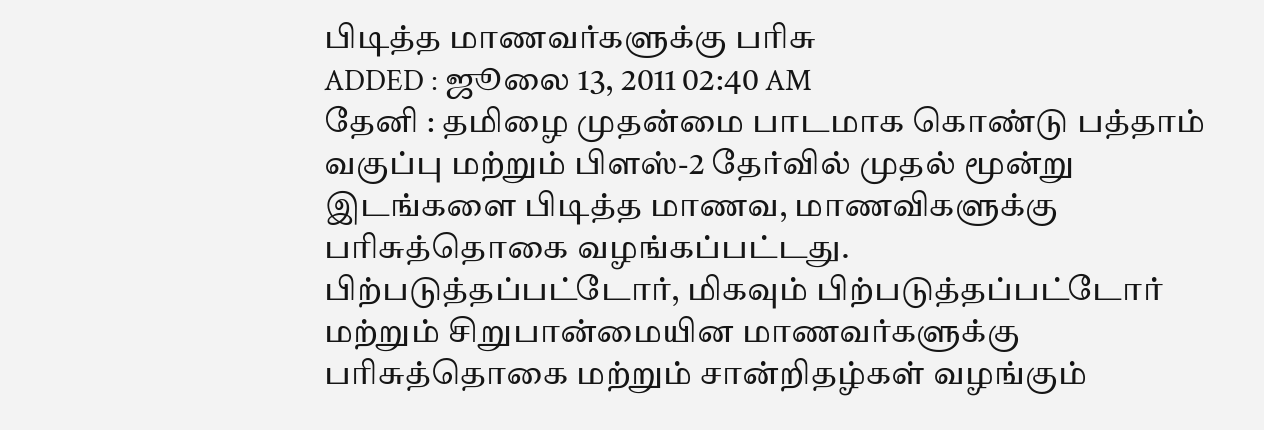பிடித்த மாணவர்களுக்கு பரிசு
ADDED : ஜூலை 13, 2011 02:40 AM
தேனி : தமிழை முதன்மை பாடமாக கொண்டு பத்தாம் வகுப்பு மற்றும் பிளஸ்-2 தேர்வில் முதல் மூன்று இடங்களை பிடித்த மாணவ, மாணவிகளுக்கு பரிசுத்தொகை வழங்கப்பட்டது.
பிற்படுத்தப்பட்டோர், மிகவும் பிற்படுத்தப்பட்டோர் மற்றும் சிறுபான்மையின மாணவர்களுக்கு பரிசுத்தொகை மற்றும் சான்றிதழ்கள் வழங்கும்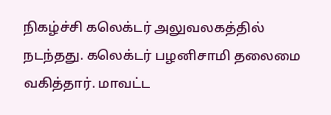நிகழ்ச்சி கலெக்டர் அலுவலகத்தில் நடந்தது. கலெக்டர் பழனிசாமி தலைமை வகித்தார். மாவட்ட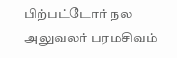பிற்பட்டோர் நல அலுவலர் பரமசிவம்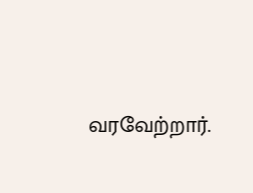வரவேற்றார்.